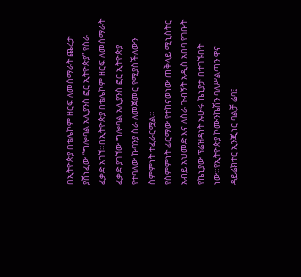በኢትዮጵያ በቴሌኮም ዘርፍ ለመሰማራት ጨረታ ያሸነፈው “ግሎባል አሊያንስ ፎር ኢትዮጵያ” የስራ ፈቃድ አገኘ።በኢትዮጵያ በቴሌኮም ዘርፍ ለመሰማራት ፈቃድ ያገኘው ግሎባል አሊያንስ ፎር ኢትዮጵያ የተባለው ኩባንያ ስራ ለመጀመር የሚያስችለውን ስምምነት ተፈራርሟል።
የስምምነት ፊርማው የተከናወነው ጠቅላይ ሚኒስትር አብይ አህመድ እና ለስራ ጉብኝት አዲስ አበባ የገቡት የኬኒያው ፕሬዝዳነት ኡሁሩ ኬኒያታ በተገኙበት ነው።የኢትዮጵያ ኮሙንኬሽን ባለሥልጣን ዋና ዳይሬክተር ኢንጂነር ባልቻ ሬባ፤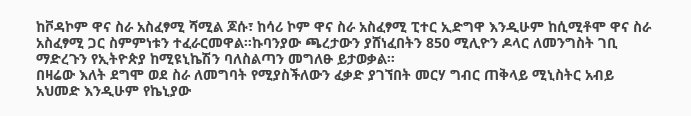ከቮዳኮም ዋና ስራ አስፈፃሚ ሻሚል ጆሱ፣ ከሳሪ ኮም ዋና ስራ አስፈፃሚ ፒተር ኢድግዋ እንዲሁም ከሲሚቶሞ ዋና ስራ አስፈፃሚ ጋር ስምምነቱን ተፈራርመዋል።ኩባንያው ጫረታውን ያሸነፈበትን 850 ሚሊዮን ዶላር ለመንግስት ገቢ ማድረጉን የኢትዮጵያ ከሚዩኒኬሽን ባለስልጣን መግለፁ ይታወቃል።
በዛሬው እለት ደግሞ ወደ ስራ ለመግባት የሚያስችለውን ፈቃድ ያገኘበት መርሃ ግብር ጠቅላይ ሚኒስትር አብይ አህመድ እንዲሁም የኬኒያው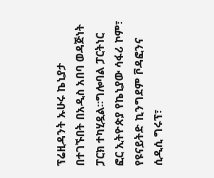ፕሬዚዳንት ኡሁሩ ኬኒያታ በተገኙበት በአዲስ አበባ ወዳጅነት ፓርክ ተካሂዷል።ግሎባል ፓርትነር ፎር ኢትዮጵያ የኬኒያው ሳፋሪ ኮም፣ የዩናይትድ ኪንግደም ቮዳፎንና ሲዲሲ ግሩፕ፣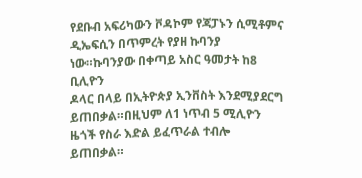የደቡብ አፍሪካውን ቮዳኮም የጃፓኑን ሲሚቶምና ዲኤፍሲን በጥምረት የያዘ ኩባንያ ነው።ኩባንያው በቀጣይ አስር ዓመታት ከ8 ቢሊዮን
ዶላር በላይ በኢትዮጵያ ኢንቨስት እንደሚያደርግ ይጠበቃል።በዚህም ለ1 ነጥብ 5 ሚሊዮን ዜጎች የስራ እድል ይፈጥራል ተብሎ ይጠበቃል።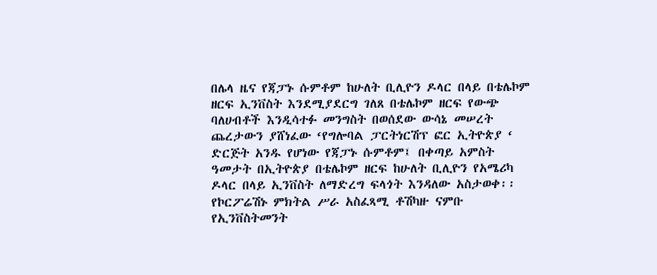በሌላ ዜና የጃፓኑ ሱምቶም ከሁለት ቢሊዮን ዶላር በላይ በቴሌኮም ዘርፍ ኢንቨስት እንደሚያደርግ ገለጸ በቴሌኮም ዘርፍ የውጭ ባለሀብቶች እንዲሳተፉ መንግስት በወሰደው ውሳኔ መሠረት ጨረታውን ያሸነፈው ‘የግሎባል ፓርትነርሽፕ ፎር ኢትዮጵያ ‘ ድርጅት አንዱ የሆነው የጃፓኑ ሱምቶም፤ በቀጣይ አምስት ዓመታት በኢትዮጵያ በቴሌኮም ዘርፍ ከሁለት ቢሊዮን የአሜሪካ ዶላር በላይ ኢንቨስት ለማድረግ ፍላጎት እንዳለው አስታወቀ፡፡
የኮርፖሬሽኑ ምክትል ሥራ አስፈጻሚ ቶሽካዙ ናምቡ የኢንቨስትመንት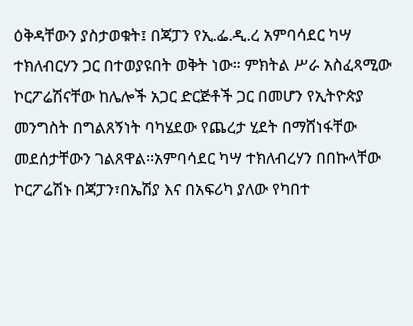ዕቅዳቸውን ያስታወቁት፤ በጃፓን የኢ.ፌ.ዲ.ረ አምባሳደር ካሣ ተክለብርሃን ጋር በተወያዩበት ወቅት ነው። ምክትል ሥራ አስፈጻሚው ኮርፖሬሽናቸው ከሌሎች አጋር ድርጅቶች ጋር በመሆን የኢትዮጵያ መንግስት በግልጸኝነት ባካሄደው የጨረታ ሂደት በማሸነፋቸው መደሰታቸውን ገልጸዋል፡፡አምባሳደር ካሣ ተክለብረሃን በበኩላቸው ኮርፖሬሽኑ በጃፓን፣በኤሽያ እና በአፍሪካ ያለው የካበተ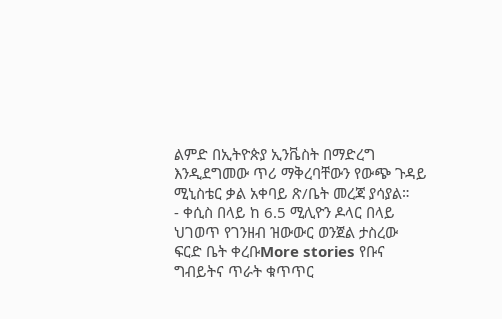ልምድ በኢትዮጵያ ኢንቬስት በማድረግ እንዲደግመው ጥሪ ማቅረባቸውን የውጭ ጉዳይ ሚኒስቴር ቃል አቀባይ ጽ/ቤት መረጃ ያሳያል።
- ቀሲስ በላይ ከ 6.5 ሚሊዮን ዶላር በላይ ህገወጥ የገንዘብ ዝውውር ወንጀል ታስረው ፍርድ ቤት ቀረቡMore stories የቡና ግብይትና ጥራት ቁጥጥር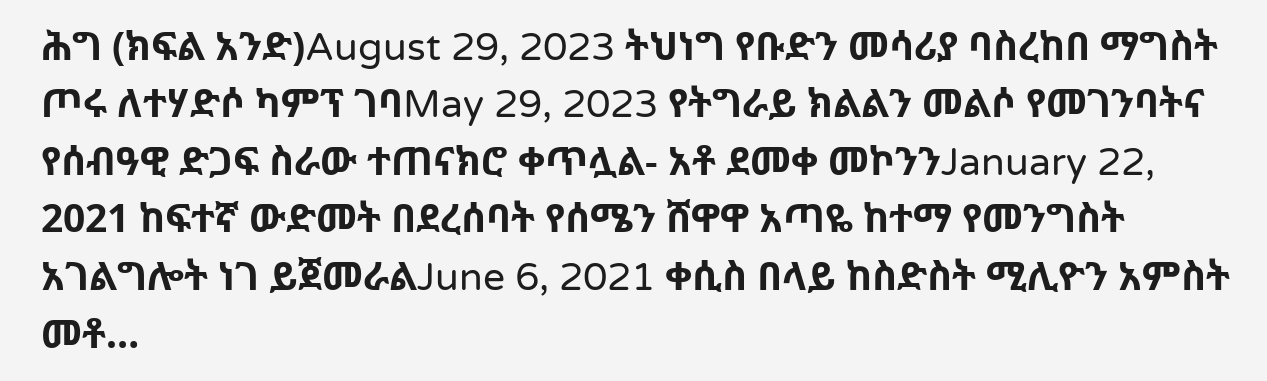ሕግ (ክፍል አንድ)August 29, 2023 ትህነግ የቡድን መሳሪያ ባስረከበ ማግስት ጦሩ ለተሃድሶ ካምፕ ገባMay 29, 2023 የትግራይ ክልልን መልሶ የመገንባትና የሰብዓዊ ድጋፍ ስራው ተጠናክሮ ቀጥሏል- አቶ ደመቀ መኮንንJanuary 22, 2021 ከፍተኛ ውድመት በደረሰባት የሰሜን ሸዋዋ አጣዬ ከተማ የመንግስት አገልግሎት ነገ ይጀመራልJune 6, 2021 ቀሲስ በላይ ከስድስት ሚሊዮን አምስት መቶ…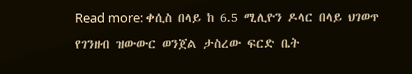Read more: ቀሲስ በላይ ከ 6.5 ሚሊዮን ዶላር በላይ ህገወጥ የገንዘብ ዝውውር ወንጀል ታስረው ፍርድ ቤት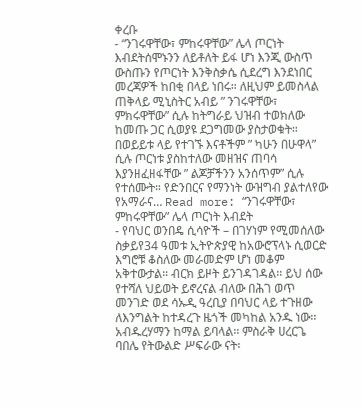ቀረቡ
- “ንገሩዋቸው፣ ምከሩዋቸው” ሌላ ጦርነት እብደትሰሞኑንን ለይቶለት ይፋ ሆነ እንጂ ውስጥ ውስጡን የጦርነት እንቅስቃሴ ሲደረግ እንደነበር መረጃዎች ከበቂ በላይ ነበሩ። ለዚህም ይመስላል ጠቅላይ ሚኒስትር አብይ ” ንገሩዋቸው፣ ምክሩዋቸው” ሲሉ ከትግራይ ህዝብ ተወክለው ከመጡ ጋር ሲወያዩ ደጋግመው ያስታወቁት። በወይይቱ ላይ የተገኙ እናቶችም ” ካሁን በሁዋላ” ሲሉ ጦርነቱ ያስከተለው መዘዝና ጠባሳ እያንዘፈዘፋቸው ” ልጆቻችንን አንሰጥም” ሲሉ የተሰሙት። የድንበርና የማንነት ውዝግብ ያልተለየው የአማራና… Read more: “ንገሩዋቸው፣ ምከሩዋቸው” ሌላ ጦርነት እብደት
- የባህር ወንበዴ ሲሳዮች – በገሃነም የሚመሰለው ስቃይየ34 ዓመቱ ኢትዮጵያዊ ከአውሮፕላኑ ሲወርድ እግሮቹ ቆስለው መራመድም ሆነ መቆም አቅተውታል። ብርክ ይዞት ይንገዳገዳል፡፡ ይህ ሰው የተሻለ ህይወት ይኖረናል ብለው በሕገ ወጥ መንገድ ወደ ሳኡዲ ዓረቢያ በባህር ላይ ተጉዘው ለእንግልት ከተዳረጉ ዜጎች መካከል አንዱ ነው፡፡ አብዱረሃማን ከማል ይባላል፡፡ ምስራቅ ሀረርጌ ባበሌ የትውልድ ሥፍራው ናት፡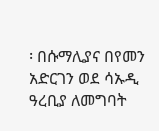፡ በሱማሊያና በየመን አድርገን ወደ ሳኡዲ ዓረቢያ ለመግባት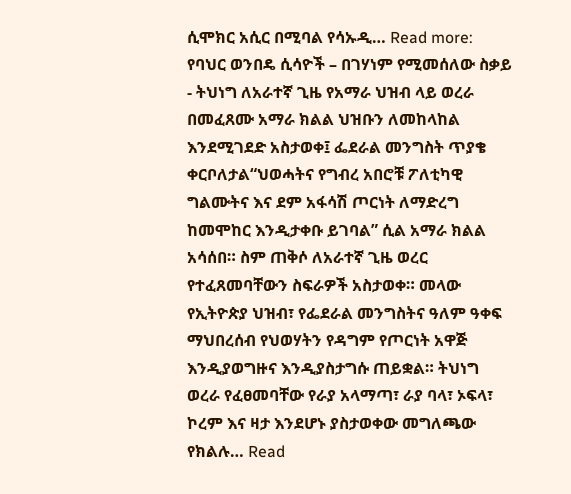ሲሞክር አሲር በሚባል የሳኡዲ… Read more: የባህር ወንበዴ ሲሳዮች – በገሃነም የሚመሰለው ስቃይ
- ትህነግ ለአራተኛ ጊዜ የአማራ ህዝብ ላይ ወረራ በመፈጸሙ አማራ ክልል ህዝቡን ለመከላከል እንደሚገደድ አስታወቀ፤ ፌደራል መንግስት ጥያቄ ቀርቦለታል“ህወሓትና የግብረ አበሮቹ ፖለቲካዊ ግልሙትና እና ደም አፋሳሽ ጦርነት ለማድረግ ከመሞከር እንዲታቀቡ ይገባል” ሲል አማራ ክልል አሳሰበ። ስም ጠቅሶ ለአራተኛ ጊዜ ወረር የተፈጸመባቸውን ስፍራዎች አስታወቀ። መላው የኢትዮጵያ ህዝብ፣ የፌደራል መንግስትና ዓለም ዓቀፍ ማህበረሰብ የህወሃትን የዳግም የጦርነት አዋጅ እንዲያወግዙና እንዲያስታግሱ ጠይቋል። ትህነግ ወረራ የፈፀመባቸው የራያ አላማጣ፣ ራያ ባላ፣ ኦፍላ፣ ኮረም እና ዛታ እንደሆኑ ያስታወቀው መግለጫው የክልሉ… Read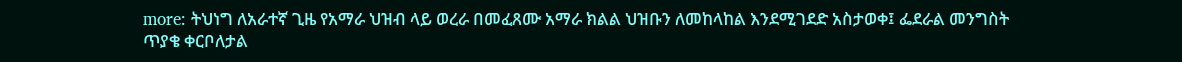more: ትህነግ ለአራተኛ ጊዜ የአማራ ህዝብ ላይ ወረራ በመፈጸሙ አማራ ክልል ህዝቡን ለመከላከል እንደሚገደድ አስታወቀ፤ ፌደራል መንግስት ጥያቄ ቀርቦለታል